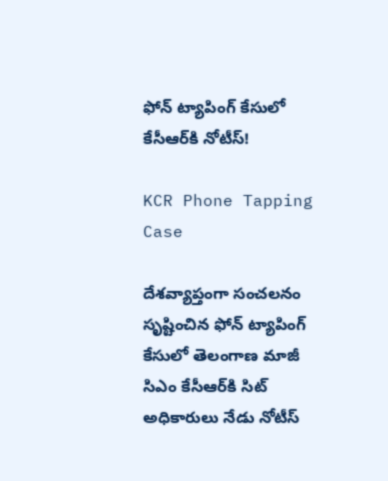ఫోన్ ట్యాపింగ్‌ కేసులో కేసీఆర్‌కి నోటీస్!

KCR Phone Tapping Case

దేశవ్యాప్తంగా సంచలనం సృష్టించిన ఫోన్ ట్యాపింగ్‌ కేసులో తెలంగాణ మాజీ సిఎం కేసీఆర్‌కి సిట్ అధికారులు నేడు నోటీస్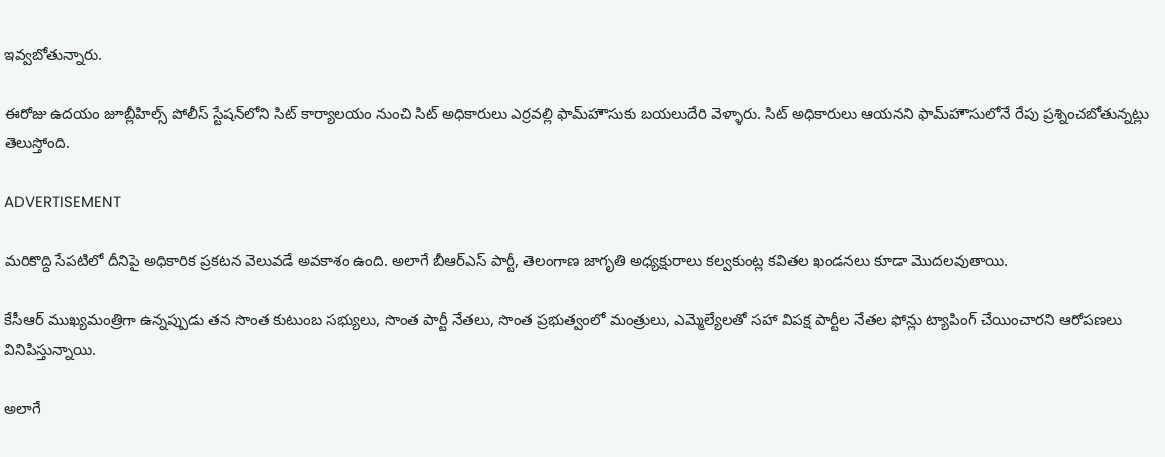ఇవ్వబోతున్నారు.

ఈరోజు ఉదయం జూబ్లీహిల్స్‌ పోలీస్ స్టేషన్‌లోని సిట్ కార్యాలయం నుంచి సిట్ అధికారులు ఎర్రవల్లి ఫామ్‌హౌసుకు బయలుదేరి వెళ్ళారు. సిట్ అధికారులు ఆయనని ఫామ్‌హౌసులోనే రేపు ప్రశ్నించబోతున్నట్లు తెలుస్తోంది.

ADVERTISEMENT

మరికొద్ది సేపటిలో దీనిపై అధికారిక ప్రకటన వెలువడే అవకాశం ఉంది. అలాగే బీఆర్ఎస్‌ పార్టీ, తెలంగాణ జాగృతి అధ్యక్షురాలు కల్వకుంట్ల కవితల ఖండనలు కూడా మొదలవుతాయి.

కేసీఆర్‌ ముఖ్యమంత్రిగా ఉన్నప్పుడు తన సొంత కుటుంబ సభ్యులు, సొంత పార్టీ నేతలు, సొంత ప్రభుత్వంలో మంత్రులు, ఎమ్మెల్యేలతో సహా విపక్ష పార్టీల నేతల ఫోన్లు ట్యాపింగ్ చేయించారని ఆరోపణలు వినిపిస్తున్నాయి.

అలాగే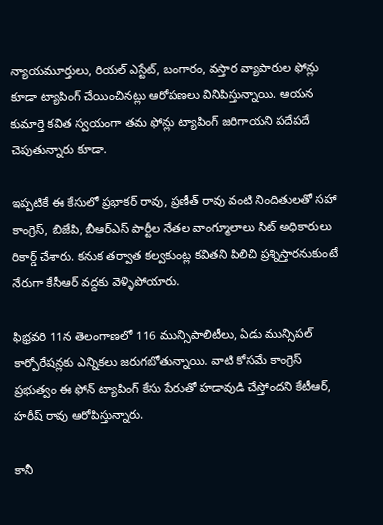న్యాయమూర్తులు, రియల్ ఎస్టేట్, బంగారం, వస్తార వ్యాపారుల ఫోన్లు కూడా ట్యాపింగ్ చేయించినట్లు ఆరోపణలు వినిపిస్తున్నాయి. ఆయన కుమార్తె కవిత స్వయంగా తమ ఫోన్లు ట్యాపింగ్ జరిగాయని పదేపదే చెపుతున్నారు కూడా.

ఇప్పటికే ఈ కేసులో ప్రభాకర్ రావు, ప్రణీత్ రావు వంటి నిందితులతో సహా కాంగ్రెస్‌, బిజేపి, బీఆర్ఎస్‌ పార్టీల నేతల వాంగ్మూలాలు సిట్ అధికారులు రికార్డ్ చేశారు. కనుక తర్వాత కల్వకుంట్ల కవితని పిలిచి ప్రశ్నిస్తారనుకుంటే నేరుగా కేసీఆర్‌ వద్దకు వెళ్ళిపోయారు.

ఫిభ్రవరి 11న తెలంగాణలో 116 మున్సిపాలిటీలు, ఏడు మున్సిపల్ కార్పోరేషన్లకు ఎన్నికలు జరుగబోతున్నాయి. వాటి కోసమే కాంగ్రెస్‌ ప్రభుత్వం ఈ ఫోన్ ట్యాపింగ్‌ కేసు పేరుతో హడావుడి చేస్తోందని కేటీఆర్‌, హరీష్‌ రావు ఆరోపిస్తున్నారు.

కానీ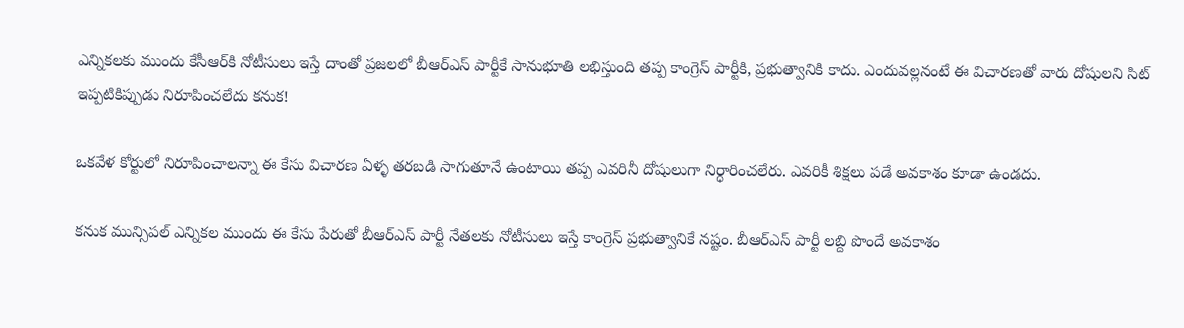ఎన్నికలకు ముందు కేసీఆర్‌కి నోటీసులు ఇస్తే దాంతో ప్రజలలో బీఆర్ఎస్‌ పార్టీకే సానుభూతి లభిస్తుంది తప్ప కాంగ్రెస్‌ పార్టీకి, ప్రభుత్వానికి కాదు. ఎందువల్లనంటే ఈ విచారణతో వారు దోషులని సిట్ ఇప్పటికిప్పుడు నిరూపించలేదు కనుక!

ఒకవేళ కోర్టులో నిరూపించాలన్నా ఈ కేసు విచారణ ఏళ్ళ తరబడి సాగుతూనే ఉంటాయి తప్ప ఎవరినీ దోషులుగా నిర్ధారించలేరు. ఎవరికీ శిక్షలు పడే అవకాశం కూడా ఉండదు.

కనుక మున్సిపల్ ఎన్నికల ముందు ఈ కేసు పేరుతో బీఆర్ఎస్‌ పార్టీ నేతలకు నోటీసులు ఇస్తే కాంగ్రెస్‌ ప్రభుత్వానికే నష్టం. బీఆర్ఎస్‌ పార్టీ లబ్ది పొందే అవకాశం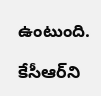ఉంటుంది.

కేసీఆర్‌ని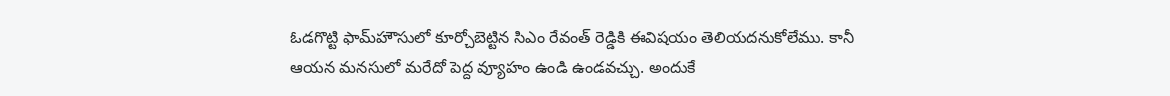ఓడగొట్టి ఫామ్‌హౌసులో కూర్చోబెట్టిన సిఎం రేవంత్ రెడ్డికి ఈవిషయం తెలియదనుకోలేము. కానీ ఆయన మనసులో మరేదో పెద్ద వ్యూహం ఉండి ఉండవచ్చు. అందుకే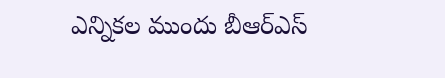ఎన్నికల ముందు బీఆర్ఎస్‌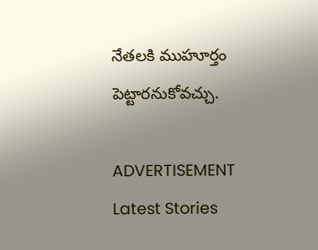నేతలకి ముహూర్తం పెట్టారనుకోవచ్చు.

ADVERTISEMENT
Latest Stories